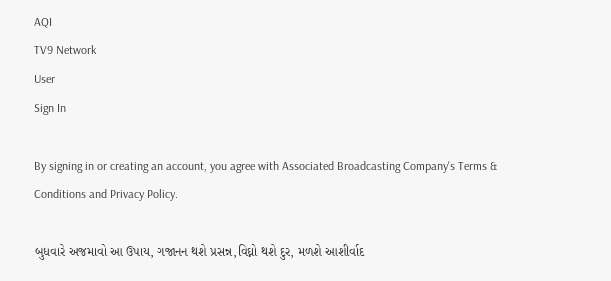AQI
TV9 Network
User
Sign In

By signing in or creating an account, you agree with Associated Broadcasting Company's Terms & Conditions and Privacy Policy.

બુધવારે અજમાવો આ ઉપાય, ગજાનન થશે પ્રસન્ન,વિઘ્નો થશે દુર, મળશે આશીર્વાદ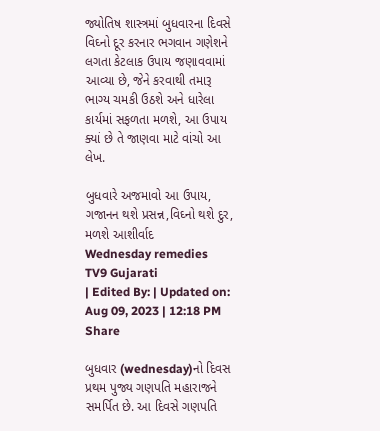જ્યોતિષ શાસ્ત્રમાં બુધવારના દિવસે વિઘ્નો દૂર કરનાર ભગવાન ગણેશને લગતા કેટલાક ઉપાય જણાવવામાં આવ્યા છે, જેને કરવાથી તમારૂ ભાગ્ય ચમકી ઉઠશે અને ધારેલા કાર્યમાં સફળતા મળશે, આ ઉપાય ક્યાં છે તે જાણવા માટે વાંચો આ લેખ.

બુધવારે અજમાવો આ ઉપાય, ગજાનન થશે પ્રસન્ન,વિઘ્નો થશે દુર, મળશે આશીર્વાદ
Wednesday remedies
TV9 Gujarati
| Edited By: | Updated on: Aug 09, 2023 | 12:18 PM
Share

બુધવાર (wednesday)નો દિવસ પ્રથમ પુજ્ય ગણપતિ મહારાજને સમર્પિત છે. આ દિવસે ગણપતિ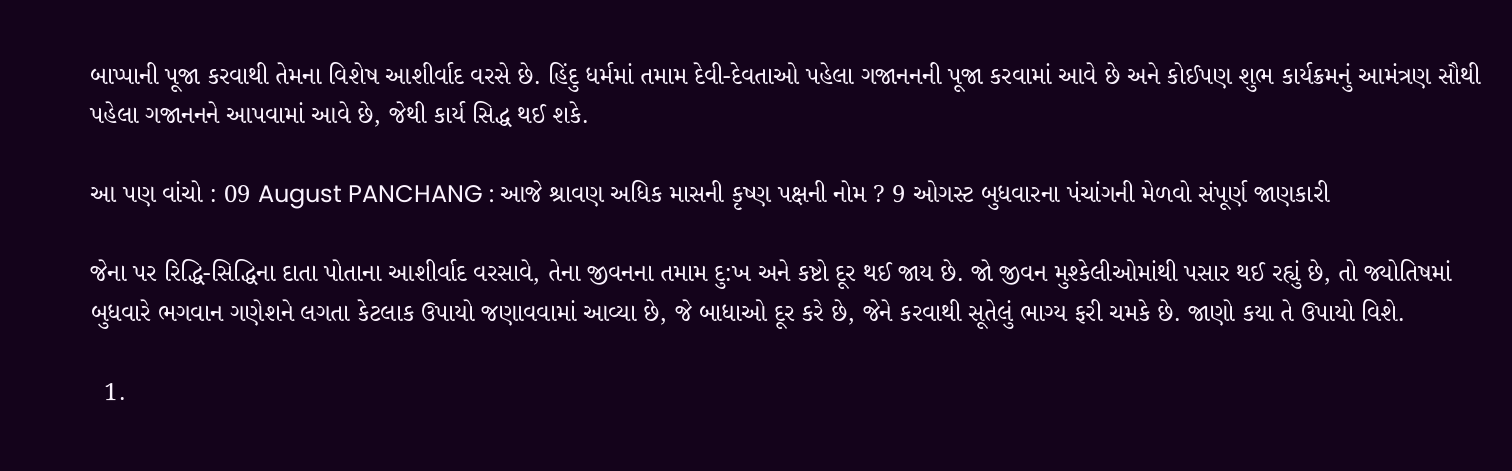બાપ્પાની પૂજા કરવાથી તેમના વિશેષ આશીર્વાદ વરસે છે. હિંદુ ધર્મમાં તમામ દેવી-દેવતાઓ પહેલા ગજાનનની પૂજા કરવામાં આવે છે અને કોઈપણ શુભ કાર્યક્રમનું આમંત્રણ સૌથી પહેલા ગજાનનને આપવામાં આવે છે, જેથી કાર્ય સિદ્ધ થઈ શકે.

આ પણ વાંચો : 09 August PANCHANG : આજે શ્રાવણ અધિક માસની કૃષ્ણ પક્ષની નોમ ? 9 ઓગસ્ટ બુધવારના પંચાંગની મેળવો સંપૂર્ણ જાણકારી

જેના પર રિદ્ધિ-સિદ્ધિના દાતા પોતાના આશીર્વાદ વરસાવે, તેના જીવનના તમામ દુ:ખ અને કષ્ટો દૂર થઈ જાય છે. જો જીવન મુશ્કેલીઓમાંથી પસાર થઈ રહ્યું છે, તો જ્યોતિષમાં બુધવારે ભગવાન ગણેશને લગતા કેટલાક ઉપાયો જણાવવામાં આવ્યા છે, જે બાધાઓ દૂર કરે છે, જેને કરવાથી સૂતેલું ભાગ્ય ફરી ચમકે છે. જાણો કયા તે ઉપાયો વિશે.

  1.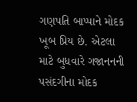ગણપતિ બાપ્પાને મોદક ખૂબ પ્રિય છે. એટલા માટે બુધવારે ગજાનનની પસંદગીના મોદક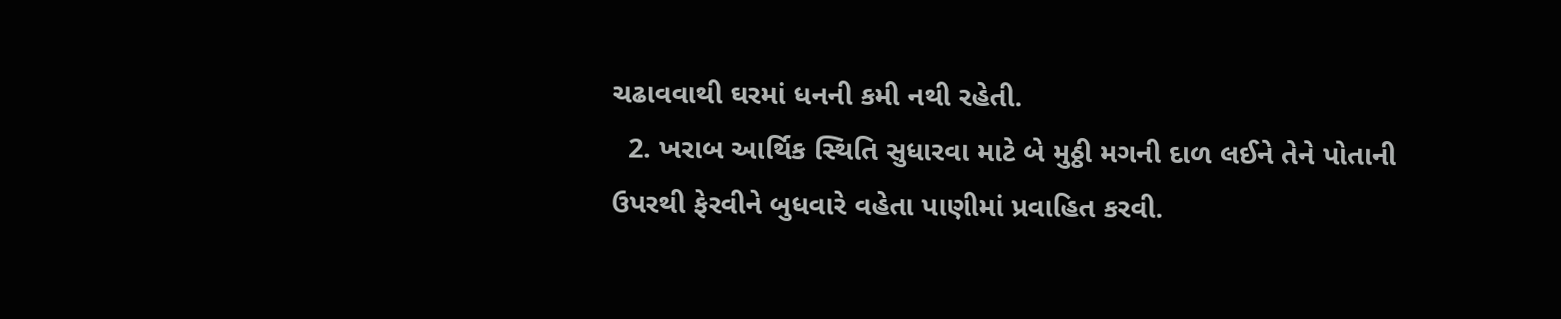ચઢાવવાથી ઘરમાં ધનની કમી નથી રહેતી.
  2. ખરાબ આર્થિક સ્થિતિ સુધારવા માટે બે મુઠ્ઠી મગની દાળ લઈને તેને પોતાની ઉપરથી ફેરવીને બુધવારે વહેતા પાણીમાં પ્રવાહિત કરવી.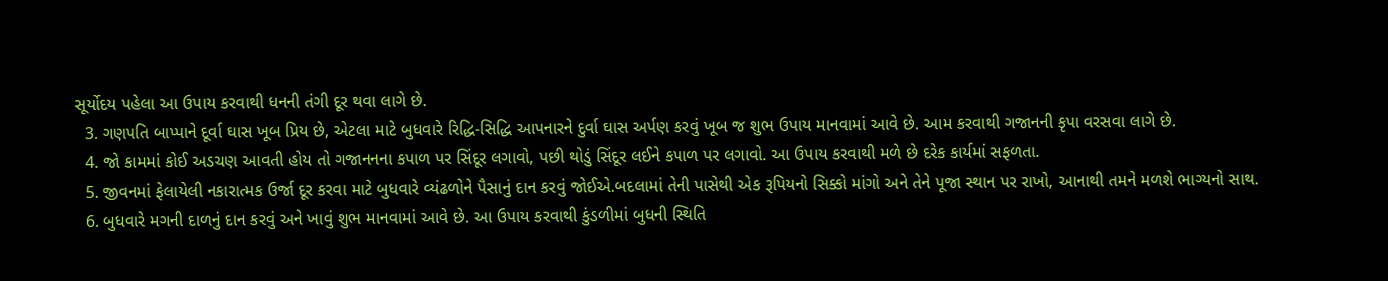સૂર્યોદય પહેલા આ ઉપાય કરવાથી ધનની તંગી દૂર થવા લાગે છે.
  3. ગણપતિ બાપ્પાને દૂર્વા ઘાસ ખૂબ પ્રિય છે, એટલા માટે બુધવારે રિદ્ધિ-સિદ્ધિ આપનારને દુર્વા ઘાસ અર્પણ કરવું ખૂબ જ શુભ ઉપાય માનવામાં આવે છે. આમ કરવાથી ગજાનની કૃપા વરસવા લાગે છે.
  4. જો કામમાં કોઈ અડચણ આવતી હોય તો ગજાનનના કપાળ પર સિંદૂર લગાવો, પછી થોડું સિંદૂર લઈને કપાળ પર લગાવો. આ ઉપાય કરવાથી મળે છે દરેક કાર્યમાં સફળતા.
  5. જીવનમાં ફેલાયેલી નકારાત્મક ઉર્જા દૂર કરવા માટે બુધવારે વ્યંઢળોને પૈસાનું દાન કરવું જોઈએ.બદલામાં તેની પાસેથી એક રૂપિયનો સિક્કો માંગો અને તેને પૂજા સ્થાન પર રાખો, આનાથી તમને મળશે ભાગ્યનો સાથ.
  6. બુધવારે મગની દાળનું દાન કરવું અને ખાવું શુભ માનવામાં આવે છે. આ ઉપાય કરવાથી કુંડળીમાં બુધની સ્થિતિ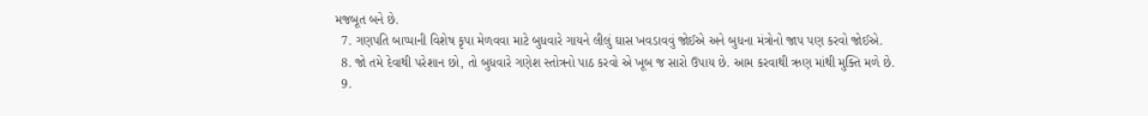મજબૂત બને છે.
  7. ગણપતિ બાપ્પાની વિશેષ કૃપા મેળવવા માટે બુધવારે ગાયને લીલું ઘાસ ખવડાવવું જોઈએ અને બુધના મંત્રોનો જાપ પણ કરવો જોઈએ.
  8. જો તમે દેવાથી પરેશાન છો, તો બુધવારે ગણેશ સ્તોત્રનો પાઠ કરવો એ ખૂબ જ સારો ઉપાય છે. આમ કરવાથી ઋણ માંથી મુક્તિ મળે છે.
  9.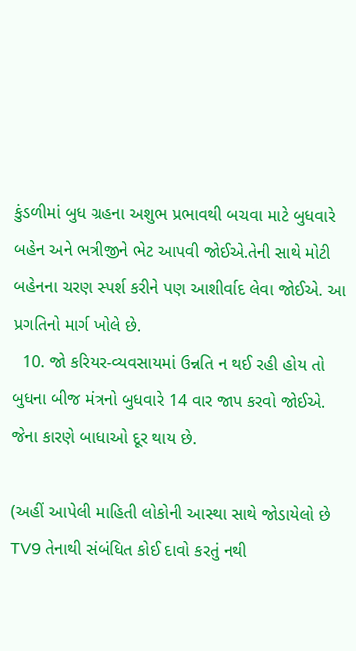કુંડળીમાં બુધ ગ્રહના અશુભ પ્રભાવથી બચવા માટે બુધવારે બહેન અને ભત્રીજીને ભેટ આપવી જોઈએ.તેની સાથે મોટી બહેનના ચરણ સ્પર્શ કરીને પણ આશીર્વાદ લેવા જોઈએ. આ પ્રગતિનો માર્ગ ખોલે છે.
  10. જો કરિયર-વ્યવસાયમાં ઉન્નતિ ન થઈ રહી હોય તો બુધના બીજ મંત્રનો બુધવારે 14 વાર જાપ કરવો જોઈએ. જેના કારણે બાધાઓ દૂર થાય છે.

(અહીં આપેલી માહિતી લોકોની આસ્થા સાથે જોડાયેલો છે TV9 તેનાથી સંબંધિત કોઈ દાવો કરતું નથી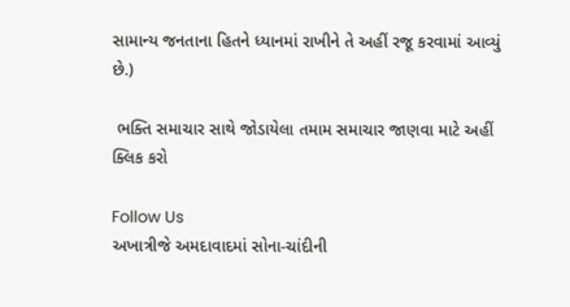સામાન્ય જનતાના હિતને ધ્યાનમાં રાખીને તે અહીં રજૂ કરવામાં આવ્યું છે.)

 ભક્તિ સમાચાર સાથે જોડાયેલા તમામ સમાચાર જાણવા માટે અહીં ક્લિક કરો

Follow Us
અખાત્રીજે અમદાવાદમાં સોના-ચાંદીની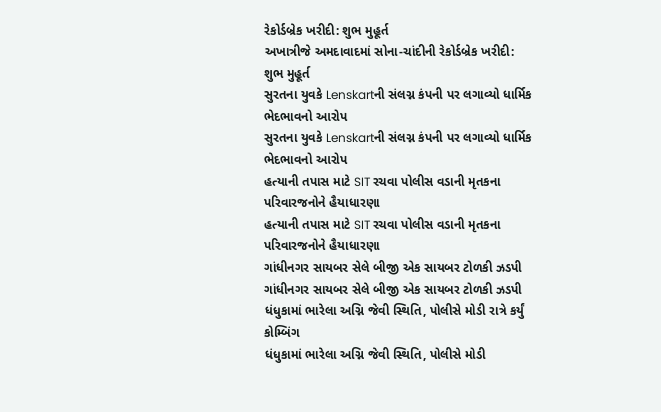રેકોર્ડબ્રેક ખરીદી: શુભ મુહૂર્ત
અખાત્રીજે અમદાવાદમાં સોના-ચાંદીની રેકોર્ડબ્રેક ખરીદી: શુભ મુહૂર્ત
સુરતના યુવકે Lenskartની સંલગ્ન કંપની પર લગાવ્યો ધાર્મિક ભેદભાવનો આરોપ
સુરતના યુવકે Lenskartની સંલગ્ન કંપની પર લગાવ્યો ધાર્મિક ભેદભાવનો આરોપ
હત્યાની તપાસ માટે SIT રચવા પોલીસ વડાની મૃતકના પરિવારજનોને હૈયાધારણા
હત્યાની તપાસ માટે SIT રચવા પોલીસ વડાની મૃતકના પરિવારજનોને હૈયાધારણા
ગાંધીનગર સાયબર સેલે બીજી એક સાયબર ટોળકી ઝડપી
ગાંધીનગર સાયબર સેલે બીજી એક સાયબર ટોળકી ઝડપી
ધંધુકામાં ભારેલા અગ્નિ જેવી સ્થિતિ, પોલીસે મોડી રાત્રે કર્યું કોમ્બિંગ
ધંધુકામાં ભારેલા અગ્નિ જેવી સ્થિતિ, પોલીસે મોડી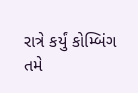રાત્રે કર્યું કોમ્બિંગ
તમે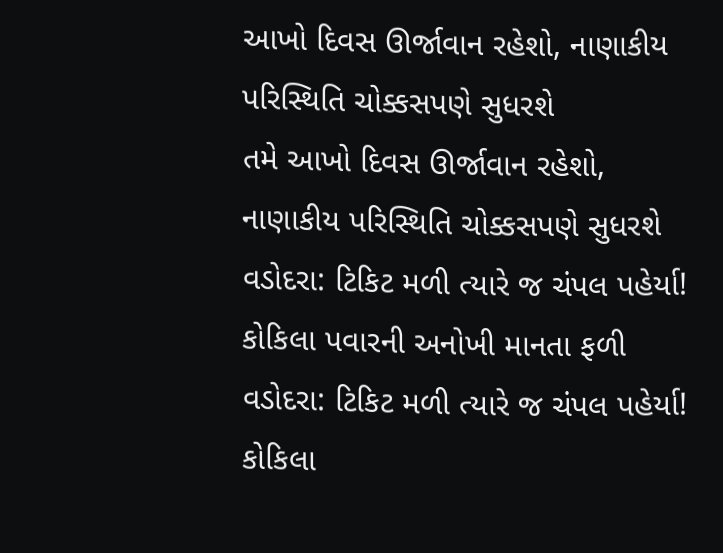આખો દિવસ ઊર્જાવાન રહેશો, નાણાકીય પરિસ્થિતિ ચોક્કસપણે સુધરશે
તમે આખો દિવસ ઊર્જાવાન રહેશો, નાણાકીય પરિસ્થિતિ ચોક્કસપણે સુધરશે
વડોદરા: ટિકિટ મળી ત્યારે જ ચંપલ પહેર્યા! કોકિલા પવારની અનોખી માનતા ફળી
વડોદરા: ટિકિટ મળી ત્યારે જ ચંપલ પહેર્યા! કોકિલા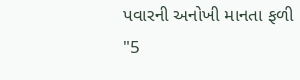પવારની અનોખી માનતા ફળી
"5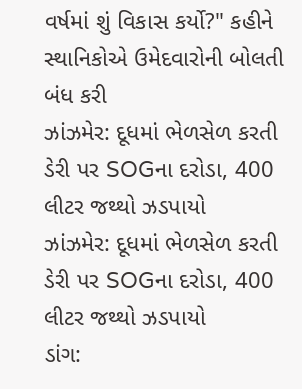વર્ષમાં શું વિકાસ કર્યો?" કહીને સ્થાનિકોએ ઉમેદવારોની બોલતી બંધ કરી
ઝાંઝમેર: દૂધમાં ભેળસેળ કરતી ડેરી પર SOGના દરોડા, 400 લીટર જથ્થો ઝડપાયો
ઝાંઝમેર: દૂધમાં ભેળસેળ કરતી ડેરી પર SOGના દરોડા, 400 લીટર જથ્થો ઝડપાયો
ડાંગ: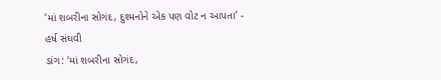‘માં શબરીના સોગંદ, દુશ્મનોને એક પણ વોટ ન આપતા’ - હર્ષ સંઘવી
ડાંગ: ‘માં શબરીના સોગંદ,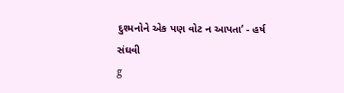દુશ્મનોને એક પણ વોટ ન આપતા’ - હર્ષ સંઘવી
g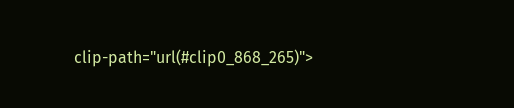clip-path="url(#clip0_868_265)">